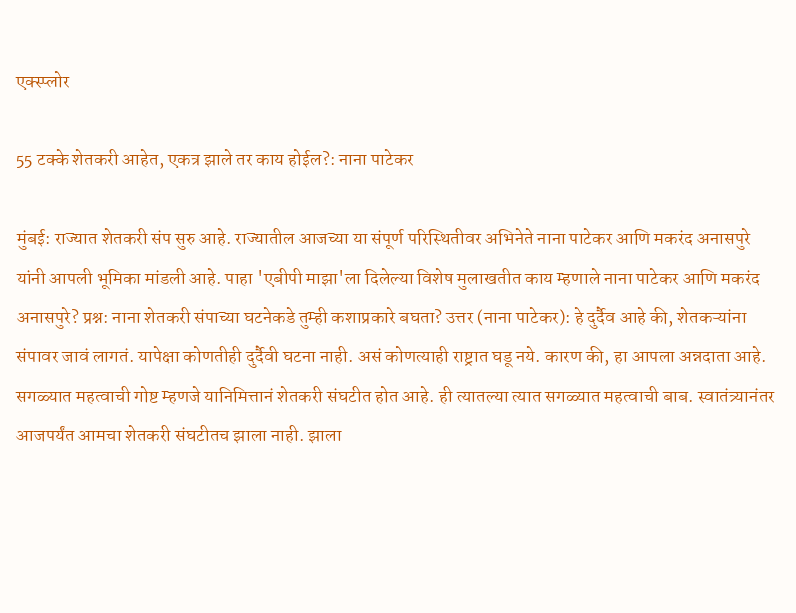एक्स्प्लोर

55 टक्के शेतकरी आहेत, एकत्र झाले तर काय होईल?: नाना पाटेकर

मुंबई: राज्यात शेतकरी संप सुरु आहे. राज्यातील आजच्या या संपूर्ण परिस्थितीवर अभिनेते नाना पाटेकर आणि मकरंद अनासपुरे यांनी आपली भूमिका मांडली आहे. पाहा 'एबीपी माझा'ला दिलेल्या विशेष मुलाखतीत काय म्हणाले नाना पाटेकर आणि मकरंद अनासपुरे? प्रश्न: नाना शेतकरी संपाच्या घटनेकडे तुम्ही कशाप्रकारे बघता? उत्तर (नाना पाटेकर): हे दुर्दैव आहे की, शेतकऱ्यांना संपावर जावं लागतं. यापेक्षा कोणतीही दुर्दैवी घटना नाही. असं कोणत्याही राष्ट्रात घडू नये. कारण की, हा आपला अन्नदाता आहे. सगळ्यात महत्वाची गोष्ट म्हणजे यानिमित्तानं शेतकरी संघटीत होत आहे. ही त्यातल्या त्यात सगळ्यात महत्वाची बाब. स्वातंत्र्यानंतर आजपर्यंत आमचा शेतकरी संघटीतच झाला नाही. झाला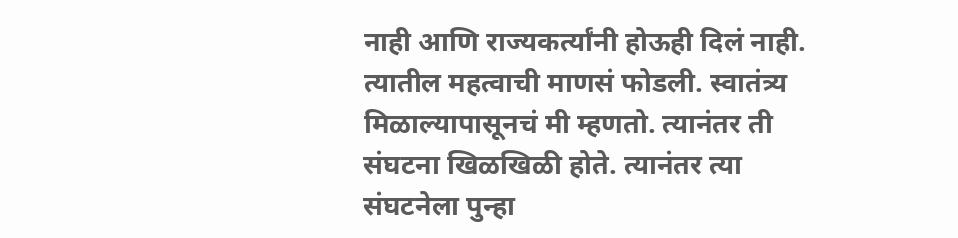नाही आणि राज्यकर्त्यांनी होऊही दिलं नाही. त्यातील महत्वाची माणसं फोडली. स्वातंत्र्य मिळाल्यापासूनचं मी म्हणतो. त्यानंतर ती संघटना खिळखिळी होते. त्यानंतर त्या संघटनेला पुन्हा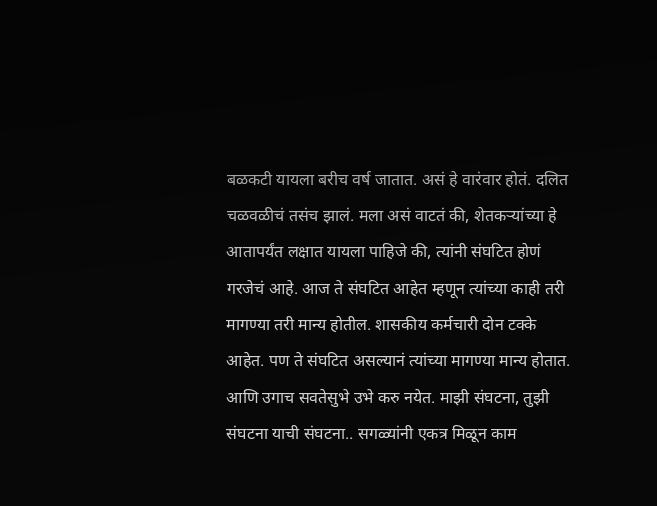बळकटी यायला बरीच वर्ष जातात. असं हे वारंवार होतं. दलित चळवळीचं तसंच झालं. मला असं वाटतं की, शेतकऱ्यांच्या हे आतापर्यंत लक्षात यायला पाहिजे की, त्यांनी संघटित होणं गरजेचं आहे. आज ते संघटित आहेत म्हणून त्यांच्या काही तरी मागण्या तरी मान्य होतील. शासकीय कर्मचारी दोन टक्के आहेत. पण ते संघटित असल्यानं त्यांच्या मागण्या मान्य होतात. आणि उगाच सवतेसुभे उभे करु नयेत. माझी संघटना, तुझी संघटना याची संघटना.. सगळ्यांनी एकत्र मिळून काम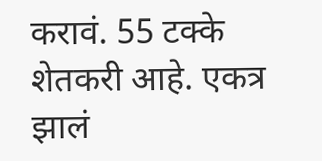करावं. 55 टक्के शेतकरी आहे. एकत्र झालं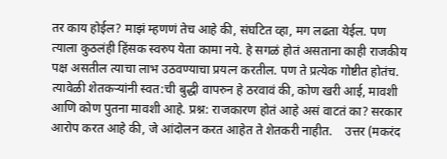तर काय होईल? माझं म्हणणं तेच आहे की, संघटित व्हा, मग लढता येईल. पण त्याला कुठलंही हिंसक स्वरुप येता कामा नये. हे सगळं होतं असताना काही राजकीय पक्ष असतील त्याचा लाभ उठवण्याचा प्रयत्न करतील. पण ते प्रत्येक गोष्टीत होतंच. त्यावेळी शेतकऱ्यांनी स्वत:ची बुद्धी वापरुन हे ठरवावं की, कोण खरी आई, मावशी आणि कोण पुतना मावशी आहे. प्रश्न: राजकारण होतं आहे असं वाटतं का? सरकार आरोप करत आहे की, जे आंदोलन करत आहेत ते शेतकरी नाहीत.    उत्तर (मकरंद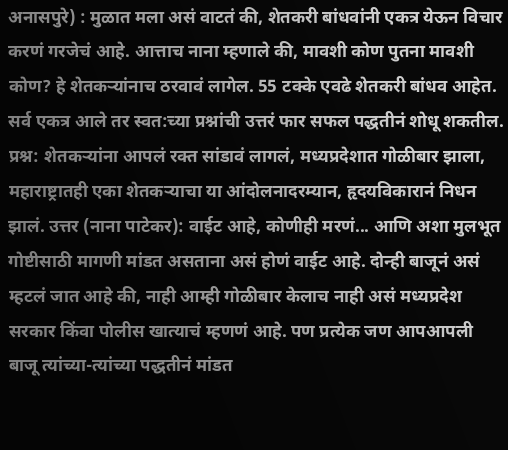अनासपुरे) : मुळात मला असं वाटतं की, शेतकरी बांधवांनी एकत्र येऊन विचार करणं गरजेचं आहे. आत्ताच नाना म्हणाले की, मावशी कोण पुतना मावशी कोण? हे शेतकऱ्यांनाच ठरवावं लागेल. 55 टक्के एवढे शेतकरी बांधव आहेत. सर्व एकत्र आले तर स्वत:च्या प्रश्नांची उत्तरं फार सफल पद्धतीनं शोधू शकतील. प्रश्न: शेतकऱ्यांना आपलं रक्त सांडावं लागलं, मध्यप्रदेशात गोळीबार झाला, महाराष्ट्रातही एका शेतकऱ्याचा या आंदोलनादरम्यान, हृदयविकारानं निधन झालं. उत्तर (नाना पाटेकर): वाईट आहे, कोणीही मरणं... आणि अशा मुलभूत गोष्टीसाठी मागणी मांडत असताना असं होणं वाईट आहे. दोन्ही बाजूनं असं म्हटलं जात आहे की, नाही आम्ही गोळीबार केलाच नाही असं मध्यप्रदेश सरकार किंवा पोलीस खात्याचं म्हणणं आहे. पण प्रत्येक जण आपआपली बाजू त्यांच्या-त्यांच्या पद्धतीनं मांडत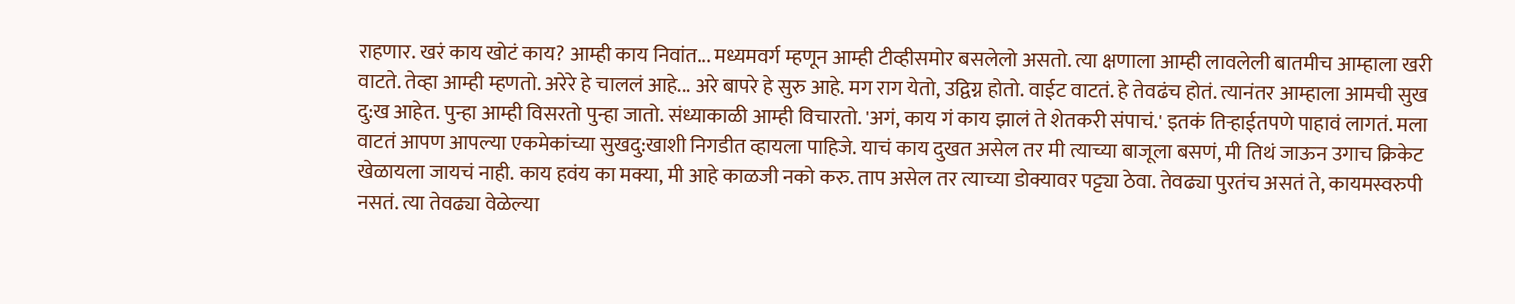राहणार. खरं काय खोटं काय? आम्ही काय निवांत... मध्यमवर्ग म्हणून आम्ही टीव्हीसमोर बसलेलो असतो. त्या क्षणाला आम्ही लावलेली बातमीच आम्हाला खरी वाटते. तेव्हा आम्ही म्हणतो. अरेरे हे चाललं आहे... अरे बापरे हे सुरु आहे. मग राग येतो, उद्विग्न होतो. वाईट वाटतं. हे तेवढंच होतं. त्यानंतर आम्हाला आमची सुख दु:ख आहेत. पुन्हा आम्ही विसरतो पुन्हा जातो. संध्याकाळी आम्ही विचारतो. 'अगं, काय गं काय झालं ते शेतकरी संपाचं.' इतकं तिऱ्हाईतपणे पाहावं लागतं. मला वाटतं आपण आपल्या एकमेकांच्या सुखदु:खाशी निगडीत व्हायला पाहिजे. याचं काय दुखत असेल तर मी त्याच्या बाजूला बसणं, मी तिथं जाऊन उगाच क्रिकेट खेळायला जायचं नाही. काय हवंय का मक्या, मी आहे काळजी नको करु. ताप असेल तर त्याच्या डोक्यावर पट्ट्या ठेवा. तेवढ्या पुरतंच असतं ते, कायमस्वरुपी नसतं. त्या तेवढ्या वेळेल्या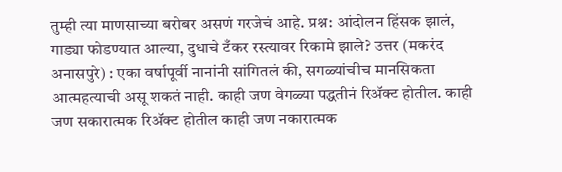तुम्ही त्या माणसाच्या बरोबर असणं गरजेचं आहे. प्रश्न: आंदोलन हिंसक झालं, गाड्या फोडण्यात आल्या, दुधाचे टँकर रस्त्यावर रिकामे झाले? उत्तर (मकरंद अनासपुरे) : एका वर्षापूर्वी नानांनी सांगितलं की, सगळ्यांचीच मानसिकता आत्महत्याची असू शकतं नाही. काही जण वेगळ्या पद्धतीनं रिॲक्ट होतील. काही जण सकारात्मक रिॲक्ट होतील काही जण नकारात्मक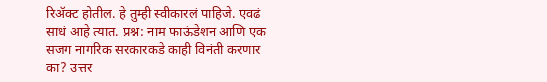रिॲक्ट होतील. हे तुम्ही स्वीकारलं पाहिजे. एवढं साधं आहे त्यात. प्रश्न: नाम फाऊंडेशन आणि एक सजग नागरिक सरकारकडे काही विनंती करणार का? उत्तर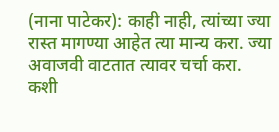(नाना पाटेकर): काही नाही, त्यांच्या ज्या रास्त मागण्या आहेत त्या मान्य करा. ज्या अवाजवी वाटतात त्यावर चर्चा करा. कशी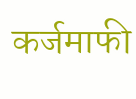कर्जमाफी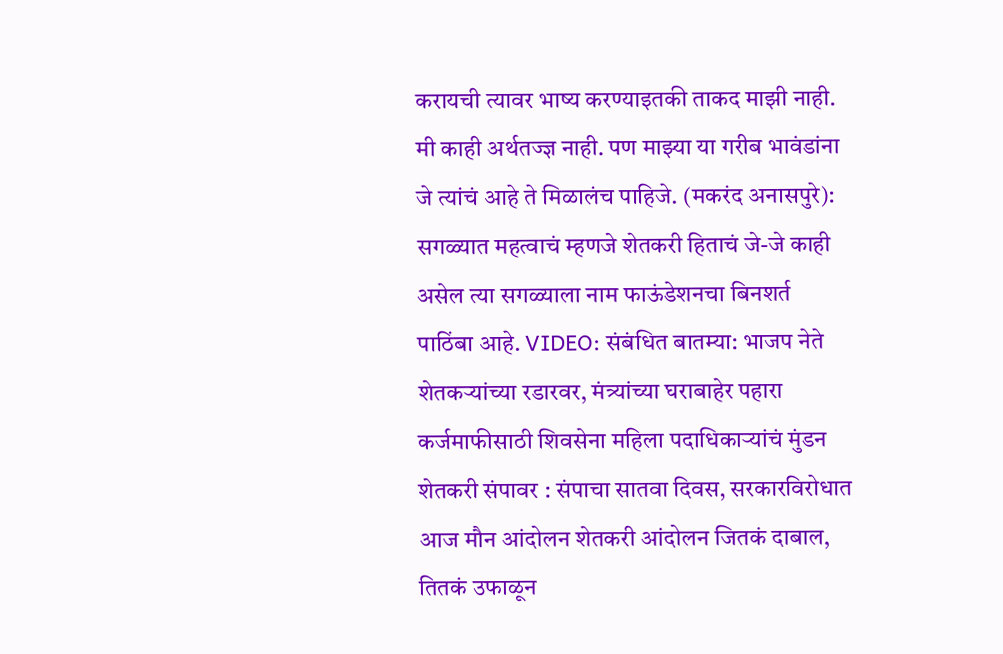करायची त्यावर भाष्य करण्याइतकी ताकद माझी नाही. मी काही अर्थतज्ज्ञ नाही. पण माझ्या या गरीब भावंडांना जे त्यांचं आहे ते मिळालंच पाहिजे. (मकरंद अनासपुरे): सगळ्यात महत्वाचं म्हणजे शेतकरी हिताचं जे-जे काही असेल त्या सगळ्याला नाम फाऊंडेशनचा बिनशर्त पाठिंबा आहे. VIDEO: संबंधित बातम्या: भाजप नेते शेतकऱ्यांच्या रडारवर, मंत्र्यांच्या घराबाहेर पहारा कर्जमाफीसाठी शिवसेना महिला पदाधिकाऱ्यांचं मुंडन शेतकरी संपावर : संपाचा सातवा दिवस, सरकारविरोधात आज मौन आंदोलन शेतकरी आंदोलन जितकं दाबाल, तितकं उफाळून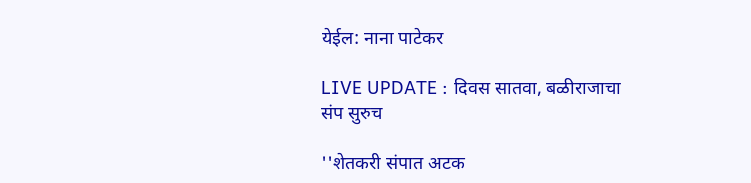येईल: नाना पाटेकर

LIVE UPDATE : दिवस सातवा, बळीराजाचा संप सुरुच

''शेतकरी संपात अटक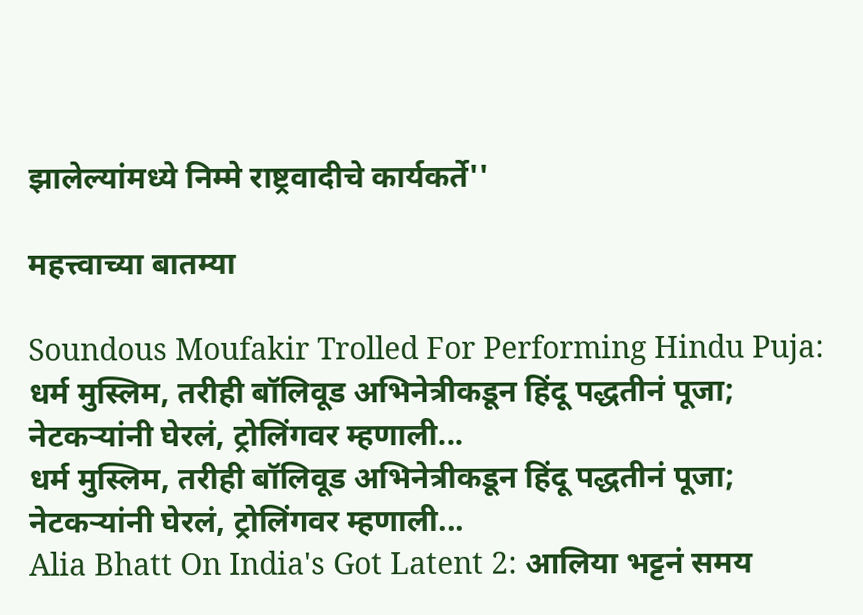झालेल्यांमध्ये निम्मे राष्ट्रवादीचे कार्यकर्ते''

महत्त्वाच्या बातम्या

Soundous Moufakir Trolled For Performing Hindu Puja: धर्म मुस्लिम, तरीही बॉलिवूड अभिनेत्रीकडून हिंदू पद्धतीनं पूजा; नेटकऱ्यांनी घेरलं, ट्रोलिंगवर म्हणाली...
धर्म मुस्लिम, तरीही बॉलिवूड अभिनेत्रीकडून हिंदू पद्धतीनं पूजा; नेटकऱ्यांनी घेरलं, ट्रोलिंगवर म्हणाली...
Alia Bhatt On India's Got Latent 2: आलिया भट्टनं समय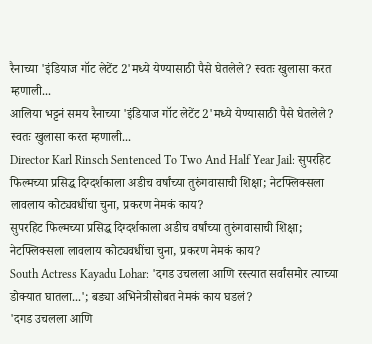रैनाच्या 'इंडियाज गॉट लेटेंट 2'मध्ये येण्यासाठी पैसे घेतलेले? स्वतः खुलासा करत म्हणाली...
आलिया भट्टनं समय रैनाच्या 'इंडियाज गॉट लेटेंट 2'मध्ये येण्यासाठी पैसे घेतलेले? स्वतः खुलासा करत म्हणाली...
Director Karl Rinsch Sentenced To Two And Half Year Jail: सुपरहिट फिल्मच्या प्रसिद्ध दिग्दर्शकाला अडीच वर्षांच्या तुरुंगवासाची शिक्षा; नेटफ्लिक्सला लावलाय कोट्यवधींचा चुना, प्रकरण नेमकं काय?
सुपरहिट फिल्मच्या प्रसिद्ध दिग्दर्शकाला अडीच वर्षांच्या तुरुंगवासाची शिक्षा; नेटफ्लिक्सला लावलाय कोट्यवधींचा चुना, प्रकरण नेमकं काय?
South Actress Kayadu Lohar: 'दगड उचलला आणि रस्त्यात सर्वांसमोर त्याच्या डोक्यात घातला...'; बड्या अभिनेत्रीसोबत नेमकं काय घडलं?
'दगड उचलला आणि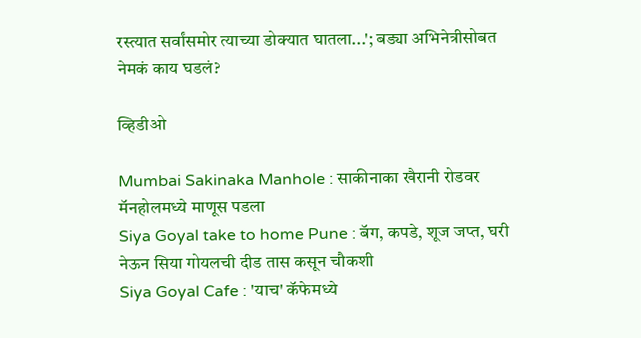रस्त्यात सर्वांसमोर त्याच्या डोक्यात घातला...'; बड्या अभिनेत्रीसोबत नेमकं काय घडलं?

व्हिडीओ

Mumbai Sakinaka Manhole : साकीनाका खैरानी रोडवर मॅनहोलमध्ये माणूस पडला
Siya Goyal take to home Pune : बॅग, कपडे, शूज जप्त, घरी नेऊन सिया गोयलची दीड तास कसून चौकशी
Siya Goyal Cafe : 'याच' कॅफेमध्ये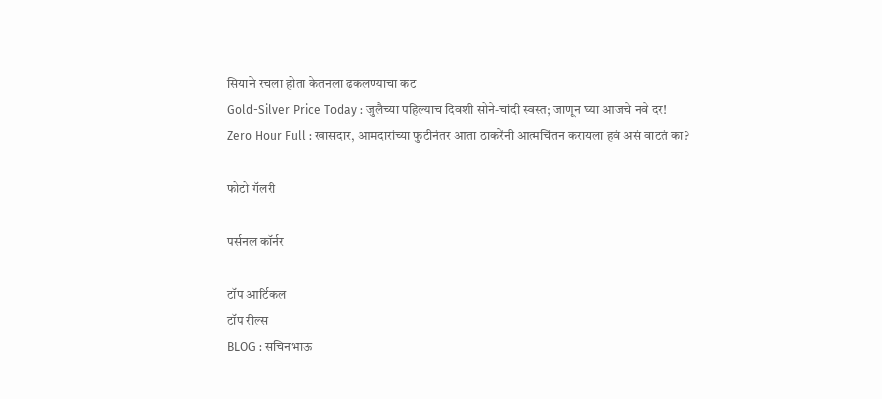सियाने रचला होता केतनला ढकलण्याचा कट
Gold-Silver Price Today : जुलैच्या पहिल्याच दिवशी सोने-चांदी स्वस्त; जाणून घ्या आजचे नवे दर!
Zero Hour Full : खासदार, आमदारांच्या फुटीनंतर आता ठाकरेंनी आत्मचिंतन करायला हवं असं वाटतं का?

फोटो गॅलरी

पर्सनल कॉर्नर

टॉप आर्टिकल
टॉप रील्स
BLOG : सचिनभाऊ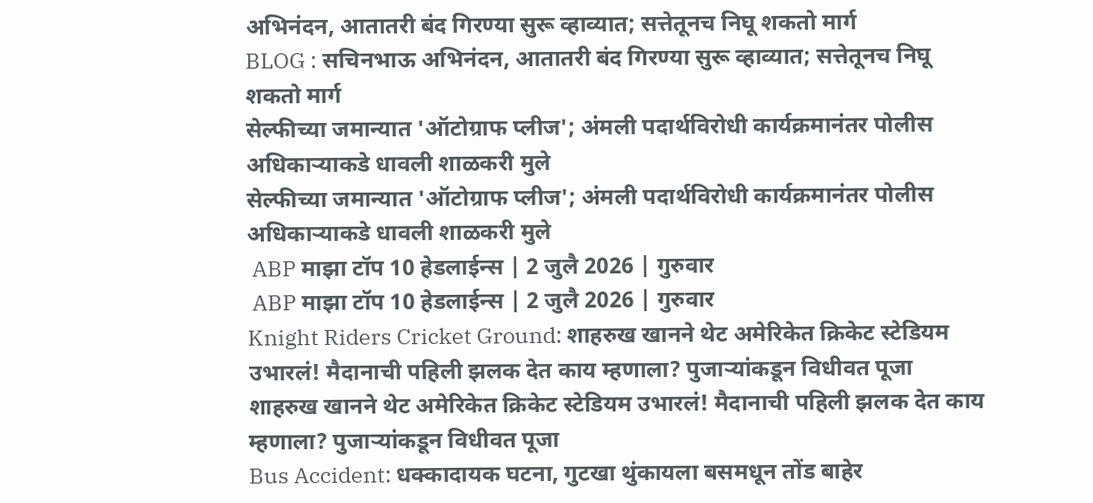अभिनंदन, आतातरी बंद गिरण्या सुरू व्हाव्यात; सत्तेतूनच निघू शकतो मार्ग
BLOG : सचिनभाऊ अभिनंदन, आतातरी बंद गिरण्या सुरू व्हाव्यात; सत्तेतूनच निघू शकतो मार्ग
सेल्फीच्या जमान्यात 'ऑटोग्राफ प्लीज'; अंमली पदार्थविरोधी कार्यक्रमानंतर पोलीस अधिकाऱ्याकडे धावली शाळकरी मुले
सेल्फीच्या जमान्यात 'ऑटोग्राफ प्लीज'; अंमली पदार्थविरोधी कार्यक्रमानंतर पोलीस अधिकाऱ्याकडे धावली शाळकरी मुले
 ABP माझा टॉप 10 हेडलाईन्स | 2 जुलै 2026 | गुरुवार
 ABP माझा टॉप 10 हेडलाईन्स | 2 जुलै 2026 | गुरुवार
Knight Riders Cricket Ground: शाहरुख खानने थेट अमेरिकेत क्रिकेट स्टेडियम उभारलं! मैदानाची पहिली झलक देत काय म्हणाला? पुजाऱ्यांकडून विधीवत पूजा
शाहरुख खानने थेट अमेरिकेत क्रिकेट स्टेडियम उभारलं! मैदानाची पहिली झलक देत काय म्हणाला? पुजाऱ्यांकडून विधीवत पूजा
Bus Accident: धक्कादायक घटना, गुटखा थुंकायला बसमधून तोंड बाहेर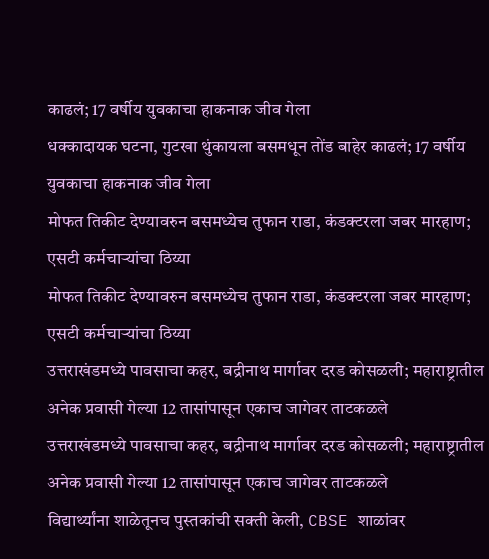काढलं; 17 वर्षीय युवकाचा हाकनाक जीव गेला
धक्कादायक घटना, गुटखा थुंकायला बसमधून तोंड बाहेर काढलं; 17 वर्षीय युवकाचा हाकनाक जीव गेला
मोफत तिकीट देण्यावरुन बसमध्येच तुफान राडा, कंडक्टरला जबर मारहाण; एसटी कर्मचाऱ्यांचा ठिय्या
मोफत तिकीट देण्यावरुन बसमध्येच तुफान राडा, कंडक्टरला जबर मारहाण; एसटी कर्मचाऱ्यांचा ठिय्या
उत्तराखंडमध्ये पावसाचा कहर, बद्रीनाथ मार्गावर दरड कोसळली; महाराष्ट्रातील अनेक प्रवासी गेल्या 12 तासांपासून एकाच जागेवर ताटकळले
उत्तराखंडमध्ये पावसाचा कहर, बद्रीनाथ मार्गावर दरड कोसळली; महाराष्ट्रातील अनेक प्रवासी गेल्या 12 तासांपासून एकाच जागेवर ताटकळले
विद्यार्थ्यांना शाळेतूनच पुस्तकांची सक्ती केली, CBSE शाळांवर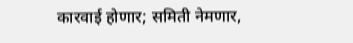कारवाई होणार; समिती नेमणार,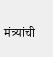मंत्र्यांची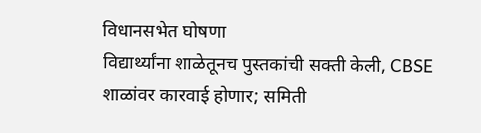विधानसभेत घोषणा
विद्यार्थ्यांना शाळेतूनच पुस्तकांची सक्ती केली, CBSE शाळांवर कारवाई होणार; समिती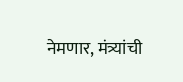नेमणार, मंत्र्यांची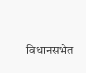विधानसभेत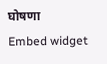घोषणा
Embed widget